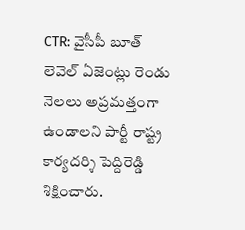CTR: వైసీపీ బూత్ లెవెల్ ఏజెంట్లు రెండు నెలలు అప్రమత్తంగా ఉండాలని పార్టీ రాష్ట్ర కార్యదర్శి పెద్దిరెడ్డి శిక్షించారు.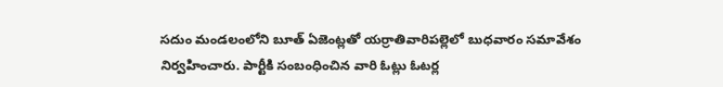సదుం మండలంలోని బూత్ ఏజెంట్లతో యర్రాతివారిపల్లెలో బుధవారం సమావేశం నిర్వహించారు. పార్టీకి సంబంధించిన వారి ఓట్లు ఓటర్ల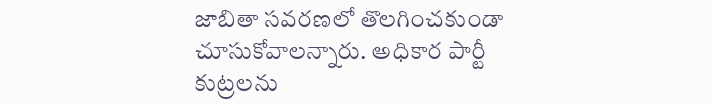జాబితా సవరణలో తొలగించకుండా చూసుకోవాలన్నారు. అధికార పార్టీ కుట్రలను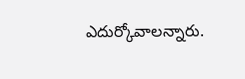ఎదుర్కోవాలన్నారు.